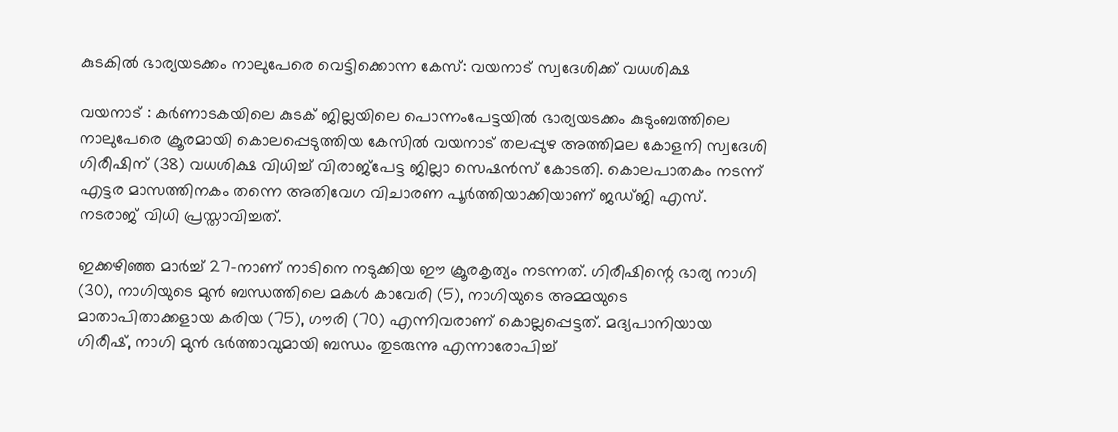കുടകിൽ ഭാര്യയടക്കം നാലുപേരെ വെട്ടിക്കൊന്ന കേസ്: വയനാട് സ്വദേശിക്ക് വധശിക്ഷ

വയനാട് : കർണാടകയിലെ കുടക് ജില്ലയിലെ പൊന്നംപേട്ടയിൽ ഭാര്യയടക്കം കുടുംബത്തിലെ നാലുപേരെ ക്രൂരമായി കൊലപ്പെടുത്തിയ കേസിൽ വയനാട് തലപ്പുഴ അത്തിമല കോളനി സ്വദേശി ഗിരീഷിന് (38) വധശിക്ഷ വിധിച്ച് വിരാജ്പേട്ട ജില്ലാ സെഷൻസ് കോടതി. കൊലപാതകം നടന്ന് എട്ടര മാസത്തിനകം തന്നെ അതിവേഗ വിചാരണ പൂർത്തിയാക്കിയാണ് ജഡ്ജി എസ്. നടരാജ് വിധി പ്രസ്താവിച്ചത്.

ഇക്കഴിഞ്ഞ മാർച്ച് 27-നാണ് നാടിനെ നടുക്കിയ ഈ ക്രൂരകൃത്യം നടന്നത്. ഗിരീഷിന്റെ ഭാര്യ നാഗി (30), നാഗിയുടെ മുൻ ബന്ധത്തിലെ മകൾ കാവേരി (5), നാഗിയുടെ അമ്മയുടെ മാതാപിതാക്കളായ കരിയ (75), ഗൗരി (70) എന്നിവരാണ് കൊല്ലപ്പെട്ടത്. മദ്യപാനിയായ ഗിരീഷ്, നാഗി മുൻ ഭർത്താവുമായി ബന്ധം തുടരുന്നു എന്നാരോപിച്ച്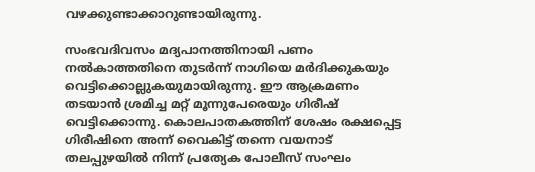വഴക്കുണ്ടാക്കാറുണ്ടായിരുന്നു.

സംഭവദിവസം മദ്യപാനത്തിനായി പണം നൽകാത്തതിനെ തുടർന്ന് നാഗിയെ മർദിക്കുകയും വെട്ടിക്കൊല്ലുകയുമായിരുന്നു. ഈ ആക്രമണം തടയാൻ ശ്രമിച്ച മറ്റ് മൂന്നുപേരെയും ഗിരീഷ് വെട്ടിക്കൊന്നു. കൊലപാതകത്തിന് ശേഷം രക്ഷപ്പെട്ട ഗിരീഷിനെ അന്ന് വൈകിട്ട് തന്നെ വയനാട് തലപ്പുഴയിൽ നിന്ന് പ്രത്യേക പോലീസ് സംഘം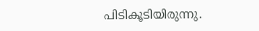പിടികൂടിയിരുന്നു.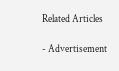Related Articles

- Advertisement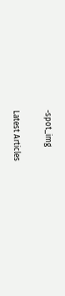-spot_img

Latest Articles